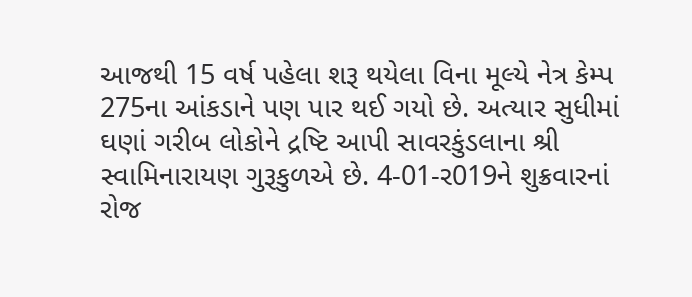આજથી 15 વર્ષ પહેલા શરૂ થયેલા વિના મૂલ્યે નેત્ર કેમ્પ 275ના આંકડાને પણ પાર થઈ ગયો છે. અત્યાર સુધીમાં ઘણાં ગરીબ લોકોને દ્રષ્ટિ આપી સાવરકુંડલાના શ્રી સ્વામિનારાયણ ગુરૂકુળએ છે. 4-01-ર019ને શુક્રવારનાં રોજ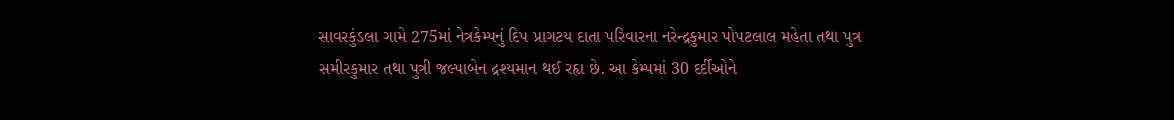સાવરકુંડલા ગામે 275માં નેત્રકેમ્પનું દિપ પ્રાગટય દાતા પરિવારના નરેન્દ્રકુમાર પોપટલાલ મહેતા તથા પુત્ર સમીરકુમાર તથા પુત્રી જલ્પાબેન દ્રશ્યમાન થઈ રહૃા છે. આ કેમ્પમાં 30 દર્દીઓને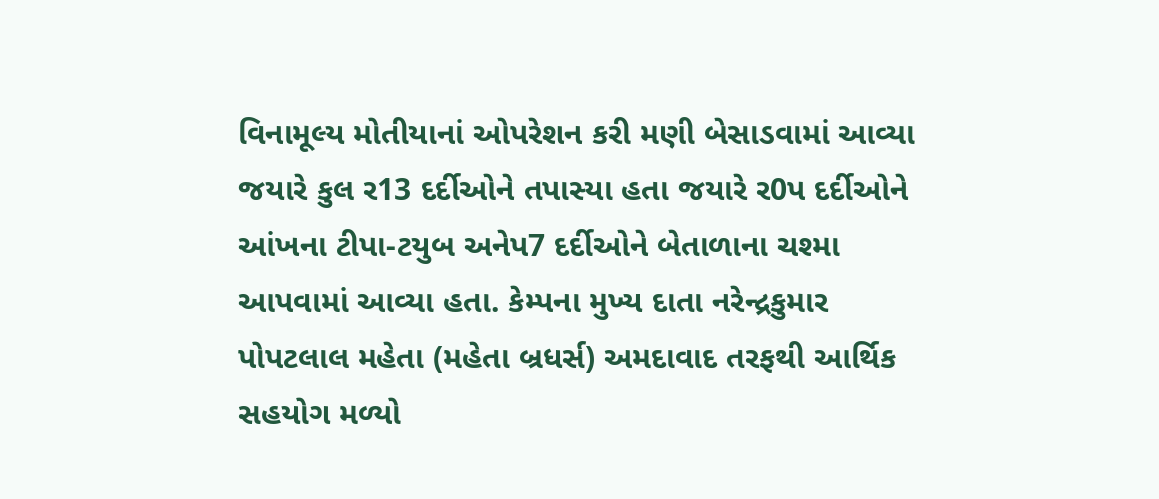વિનામૂલ્ય મોતીયાનાં ઓપરેશન કરી મણી બેસાડવામાં આવ્યા જયારે કુલ ર13 દર્દીઓને તપાસ્યા હતા જયારે ર0પ દર્દીઓને આંખના ટીપા-ટયુબ અનેપ7 દર્દીઓને બેતાળાના ચશ્મા આપવામાં આવ્યા હતા. કેમ્પના મુખ્ય દાતા નરેન્દ્રકુમાર પોપટલાલ મહેતા (મહેતા બ્રધર્સ) અમદાવાદ તરફથી આર્થિક સહયોગ મળ્યો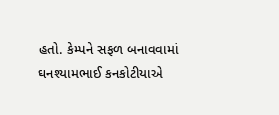હતો. કેમ્પને સફળ બનાવવામાં ઘનશ્યામભાઈ કનકોટીયાએ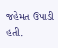જહેમત ઉપાડી હતી.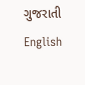ગુજરાતી
English